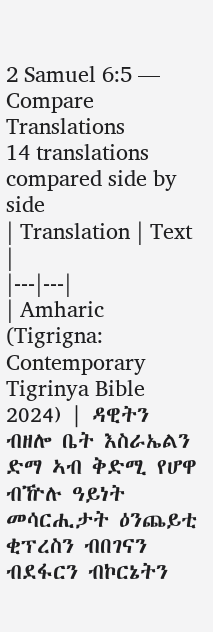2 Samuel 6:5 — Compare Translations
14 translations compared side by side
| Translation | Text |
|---|---|
| Amharic (Tigrigna: Contemporary Tigrinya Bible 2024) | ዳዊትን ብዘሎ ቤት እስራኤልን ድማ ኣብ ቅድሚ የሆዋ ብዅሉ ዓይነት መሳርሒታት ዕንጨይቲ ቂፕረስን ብበገናን ብደፋርን ብኮርኔትን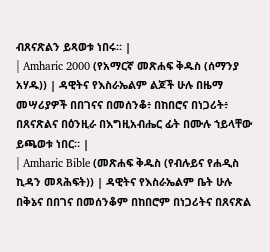ብጸናጽልን ይጻወቱ ነበሩ። |
| Amharic 2000 (የአማርኛ መጽሐፍ ቅዱስ (ሰማንያ አሃዱ)) | ዳዊትና የእስራኤልም ልጆች ሁሉ በዜማ መሣሪያዎች በበገናና በመሰንቆ፥ በከበሮና በነጋሪት፥ በጸናጽልና በዕንዚራ በእግዚአብሔር ፊት በሙሉ ኀይላቸው ይጫወቱ ነበር። |
| Amharic Bible (መጽሐፍ ቅዱስ (የብሉይና የሐዲስ ኪዳን መጻሕፍት)) | ዳዊትና የእስራኤልም ቤት ሁሉ በቅኔና በበገና በመሰንቆም በከበሮም በነጋሪትና በጸናጽል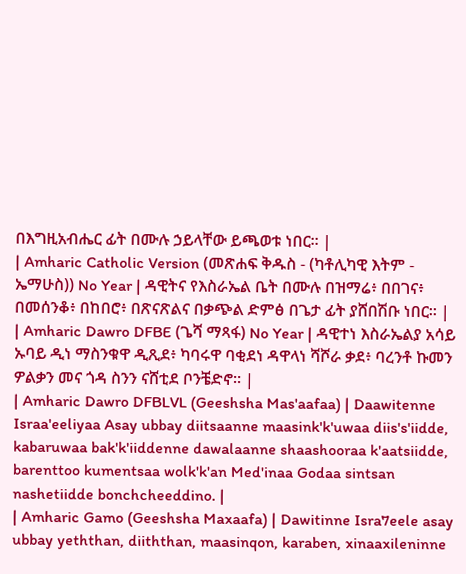በእግዚአብሔር ፊት በሙሉ ኃይላቸው ይጫወቱ ነበር። |
| Amharic Catholic Version (መጽሐፍ ቅዱስ - (ካቶሊካዊ እትም - ኤማሁስ)) No Year | ዳዊትና የእስራኤል ቤት በሙሉ በዝማሬ፥ በበገና፥ በመሰንቆ፥ በከበሮ፥ በጽናጽልና በቃጭል ድምፅ በጌታ ፊት ያሸበሽቡ ነበር። |
| Amharic Dawro DFBE (ጌሻ ማጻፋ) No Year | ዳዊተነ እስራኤልያ አሳይ ኡባይ ዲነ ማስንቁዋ ዲጺደ፥ ካባሩዋ ባቂደነ ዳዋላነ ሻሾራ ቃደ፥ ባረንቶ ኩመን ዎልቃን መና ጎዳ ስንን ናሸቲደ ቦንቼድኖ። |
| Amharic Dawro DFBLVL (Geeshsha Mas'aafaa) | Daawitenne Israa'eeliyaa Asay ubbay diitsaanne maasink'k'uwaa diis's'iidde, kabaruwaa bak'k'iiddenne dawalaanne shaashooraa k'aatsiidde, barenttoo kumentsaa wolk'k'an Med'inaa Godaa sintsan nashetiidde bonchcheeddino. |
| Amharic Gamo (Geeshsha Maxaafa) | Dawitinne Isra7eele asay ubbay yeththan, diiththan, maasinqon, karaben, xinaaxileninne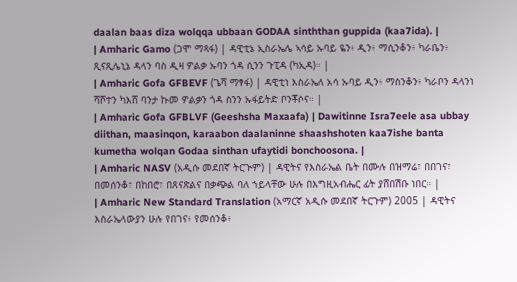daalan baas diza wolqqa ubbaan GODAA sinththan guppida (kaa7ida). |
| Amharic Gamo (ጋሞ ማጻፋ) | ዳዊቲኔ ኢስራኤሌ ኣሳይ ኡባይ ዬን፥ ዲን፥ ማሲንቆን፥ ካራቤን፥ ጺናጺሌኒኔ ዳላን ባስ ዲዛ ዎልቃ ኡባን ጎዳ ሲንን ጉፒዳ (ካኢዳ)። |
| Amharic Gofa GFBEVF (ጌሻ ማፃፋ) | ዳዊቲነ እስራኤለ አሳ ኡባይ ዲን፥ ማስንቆን፥ ካራቦን ዳላንነ ሻሾተን ካእሸ ባንታ ኩመ ዎልቃን ጎዳ ስንን ኡፋይትድ ቦንቾሶና። |
| Amharic Gofa GFBLVF (Geeshsha Maxaafa) | Dawitinne Isra7eele asa ubbay diithan, maasinqon, karaabon daalaninne shaashshoten kaa7ishe banta kumetha wolqan Godaa sinthan ufaytidi bonchoosona. |
| Amharic NASV (አዲሱ መደበኛ ትርጒም) | ዳዊትና የእስራኤል ቤት በሙሉ በዝማሬ፣ በበገና፣ በመሰንቆ፣ በከበሮ፣ በጸናጽልና በቃጭል ባለ ኀይላቸው ሁሉ በእግዚአብሔር ፊት ያሸበሽቡ ነበር። |
| Amharic New Standard Translation (አማርኛ አዲሱ መደበኛ ትርጉም) 2005 | ዳዊትና እስራኤላውያን ሁሉ የበገና፥ የመሰንቆ፥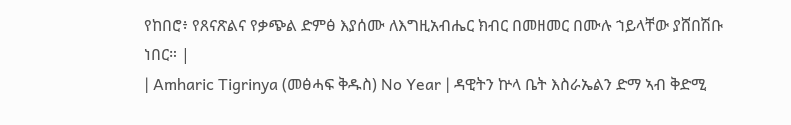የከበሮ፥ የጸናጽልና የቃጭል ድምፅ እያሰሙ ለእግዚአብሔር ክብር በመዘመር በሙሉ ኀይላቸው ያሸበሽቡ ነበር። |
| Amharic Tigrinya (መፅሓፍ ቅዱስ) No Year | ዳዊትን ኵላ ቤት እስራኤልን ድማ ኣብ ቅድሚ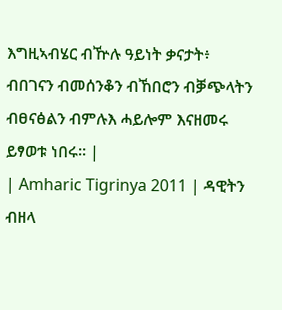እግዚኣብሄር ብዅሉ ዓይነት ቃናታት፥ ብበገናን ብመሰንቆን ብኸበሮን ብቓጭላትን ብፀናፅልን ብምሉእ ሓይሎም እናዘመሩ ይፃወቱ ነበሩ። |
| Amharic Tigrinya 2011 | ዳዊትን ብዘላ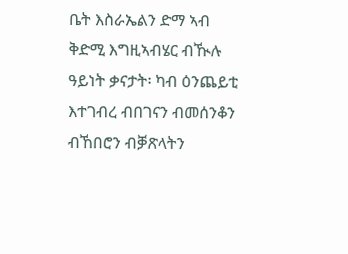ቤት እስራኤልን ድማ ኣብ ቅድሚ እግዚኣብሄር ብዂሉ ዓይነት ቃናታት፡ ካብ ዕንጨይቲ እተገብረ ብበገናን ብመሰንቆን ብኸበሮን ብቓጽላትን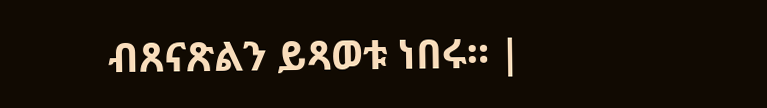ብጸናጽልን ይጻወቱ ነበሩ። |